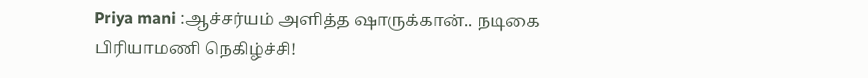Priya mani :ஆச்சர்யம் அளித்த ஷாருக்கான்.. நடிகை பிரியாமணி நெகிழ்ச்சி!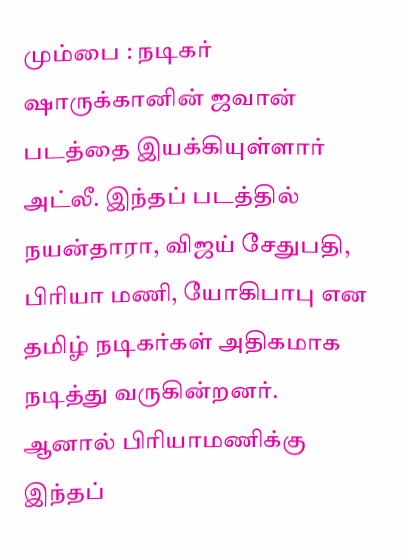மும்பை : நடிகர் ஷாருக்கானின் ஜவான் படத்தை இயக்கியுள்ளார் அட்லீ. இந்தப் படத்தில் நயன்தாரா, விஜய் சேதுபதி, பிரியா மணி, யோகிபாபு என தமிழ் நடிகர்கள் அதிகமாக நடித்து வருகின்றனர்.
ஆனால் பிரியாமணிக்கு இந்தப்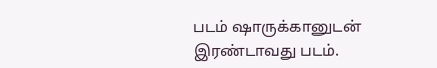படம் ஷாருக்கானுடன் இரண்டாவது படம்.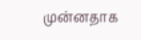முன்னதாக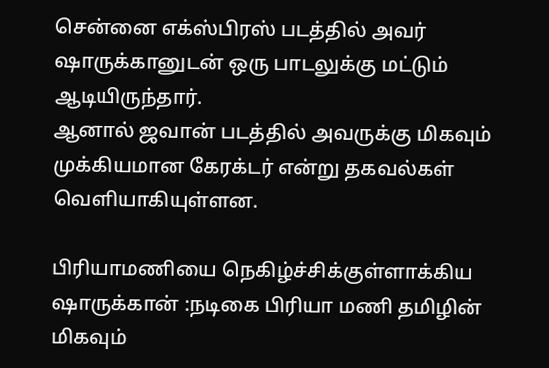சென்னை எக்ஸ்பிரஸ் படத்தில் அவர் ஷாருக்கானுடன் ஒரு பாடலுக்கு மட்டும் ஆடியிருந்தார்.
ஆனால் ஜவான் படத்தில் அவருக்கு மிகவும் முக்கியமான கேரக்டர் என்று தகவல்கள் வெளியாகியுள்ளன.

பிரியாமணியை நெகிழ்ச்சிக்குள்ளாக்கிய ஷாருக்கான் :நடிகை பிரியா மணி தமிழின் மிகவும்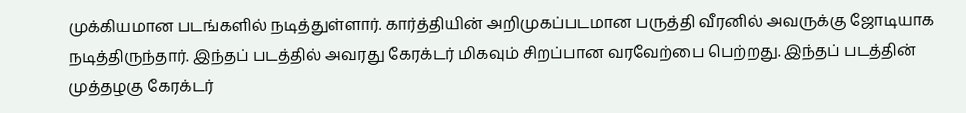முக்கியமான படங்களில் நடித்துள்ளார். கார்த்தியின் அறிமுகப்படமான பருத்தி வீரனில் அவருக்கு ஜோடியாக நடித்திருந்தார். இந்தப் படத்தில் அவரது கேரக்டர் மிகவும் சிறப்பான வரவேற்பை பெற்றது. இந்தப் படத்தின் முத்தழகு கேரக்டர்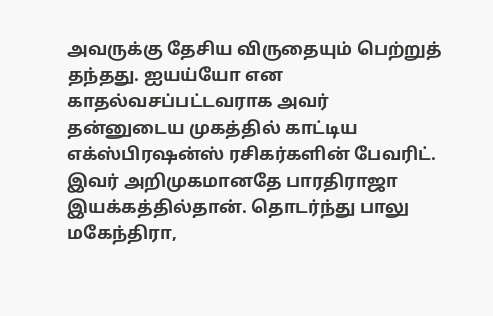அவருக்கு தேசிய விருதையும் பெற்றுத் தந்தது. ஐயய்யோ என காதல்வசப்பட்டவராக அவர் தன்னுடைய முகத்தில் காட்டிய எக்ஸ்பிரஷன்ஸ் ரசிகர்களின் பேவரிட்.
இவர் அறிமுகமானதே பாரதிராஜா இயக்கத்தில்தான். தொடர்ந்து பாலு மகேந்திரா,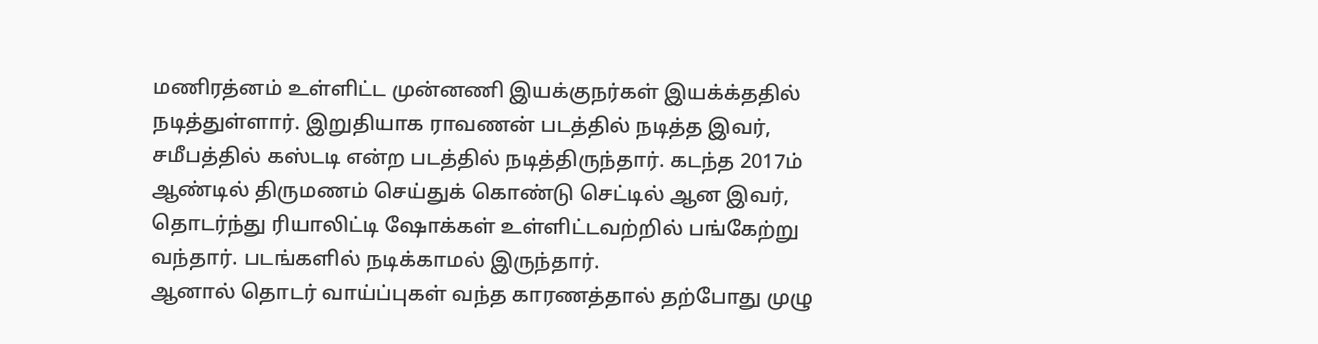மணிரத்னம் உள்ளிட்ட முன்னணி இயக்குநர்கள் இயக்க்ததில் நடித்துள்ளார். இறுதியாக ராவணன் படத்தில் நடித்த இவர், சமீபத்தில் கஸ்டடி என்ற படத்தில் நடித்திருந்தார். கடந்த 2017ம் ஆண்டில் திருமணம் செய்துக் கொண்டு செட்டில் ஆன இவர், தொடர்ந்து ரியாலிட்டி ஷோக்கள் உள்ளிட்டவற்றில் பங்கேற்று வந்தார். படங்களில் நடிக்காமல் இருந்தார்.
ஆனால் தொடர் வாய்ப்புகள் வந்த காரணத்தால் தற்போது முழு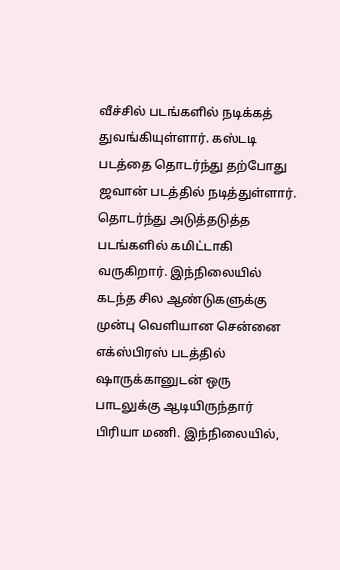வீச்சில் படங்களில் நடிக்கத் துவங்கியுள்ளார். கஸ்டடி படத்தை தொடர்ந்து தற்போது ஜவான் படத்தில் நடித்துள்ளார். தொடர்ந்து அடுத்தடுத்த படங்களில் கமிட்டாகி வருகிறார். இந்நிலையில் கடந்த சில ஆண்டுகளுக்கு முன்பு வெளியான சென்னை எக்ஸ்பிரஸ் படத்தில் ஷாருக்கானுடன் ஒரு பாடலுக்கு ஆடியிருந்தார் பிரியா மணி. இந்நிலையில்,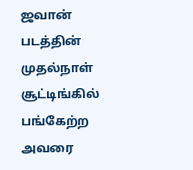ஜவான் படத்தின் முதல்நாள் சூட்டிங்கில் பங்கேற்ற அவரை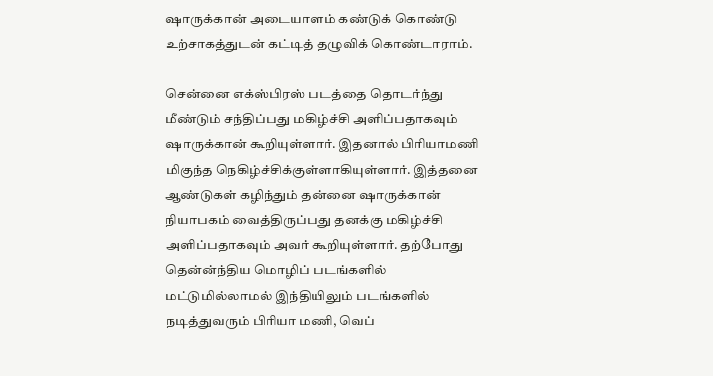ஷாருக்கான் அடையாளம் கண்டுக் கொண்டு உற்சாகத்துடன் கட்டித் தழுவிக் கொண்டாராம்.

சென்னை எக்ஸ்பிரஸ் படத்தை தொடர்ந்து மீண்டும் சந்திப்பது மகிழ்ச்சி அளிப்பதாகவும் ஷாருக்கான் கூறியுள்ளார். இதனால் பிரியாமணி மிகுந்த நெகிழ்ச்சிக்குள்ளாகியுள்ளார். இத்தனை ஆண்டுகள் கழிந்தும் தன்னை ஷாருக்கான் நியாபகம் வைத்திருப்பது தனக்கு மகிழ்ச்சி அளிப்பதாகவும் அவர் கூறியுள்ளார். தற்போது தென்ன்ந்திய மொழிப் படங்களில் மட்டுமில்லாமல் இந்தியிலும் படங்களில் நடித்துவரும் பிரியா மணி, வெப்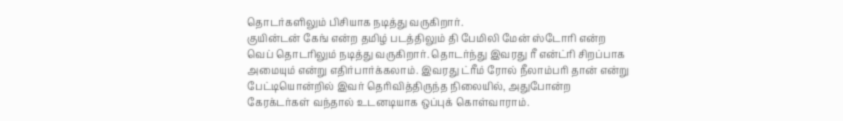தொடர்களிலும் பிசியாக நடித்து வருகிறார்.
குயின்டன் கேங் என்ற தமிழ் படத்திலும் தி பேமிலி மேன் ஸ்டோரி என்ற வெப் தொடரிலும் நடித்து வருகிறார். தொடர்ந்து இவரது ரீ என்ட்ரி சிறப்பாக அமையும் என்று எதிர்பார்க்கலாம். இவரது ட்ரீம் ரோல் நீலாம்பரி தான் என்று பேட்டியொன்றில் இவர் தெரிவித்திருந்த நிலையில், அதுபோன்ற கேரக்டர்கள் வந்தால் உடனடியாக ஒப்புக் கொள்வாராம்.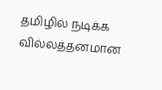தமிழில் நடிக்க வில்லத்தனமான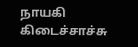நாயகி கிடைச்சாச்சு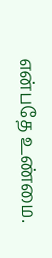என்பதே உண்மை.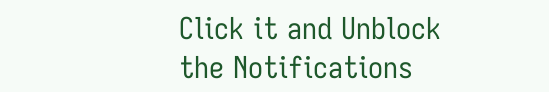Click it and Unblock the Notifications